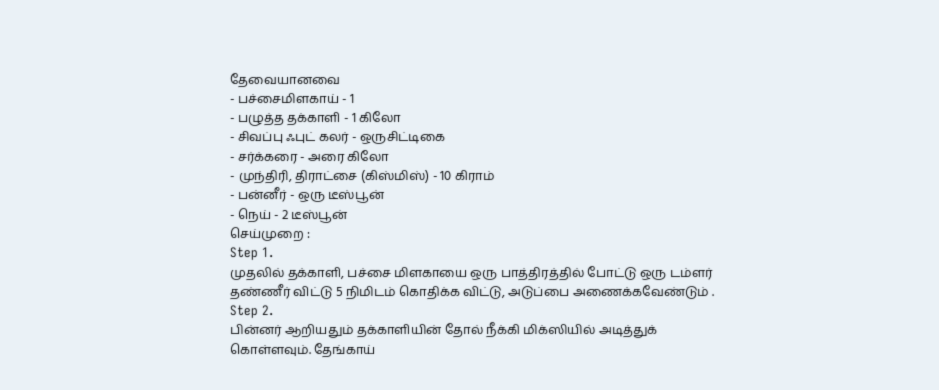தேவையானவை
- பச்சைமிளகாய் - 1
- பழுத்த தக்காளி - 1 கிலோ
- சிவப்பு ஃபுட் கலர் - ஒருசிட்டிகை
- சர்க்கரை - அரை கிலோ
- முந்திரி, திராட்சை (கிஸ்மிஸ்) - 10 கிராம்
- பன்னீர் - ஒரு டீஸ்பூன்
- நெய் - 2 டீஸ்பூன்
செய்முறை :
Step 1.
முதலில் தக்காளி, பச்சை மிளகாயை ஒரு பாத்திரத்தில் போட்டு ஒரு டம்ளர் தண்ணீர் விட்டு 5 நிமிடம் கொதிக்க விட்டு, அடுப்பை அணைக்கவேண்டும் .
Step 2.
பின்னர் ஆறியதும் தக்காளியின் தோல் நீக்கி மிக்ஸியில் அடித்துக் கொள்ளவும். தேங்காய்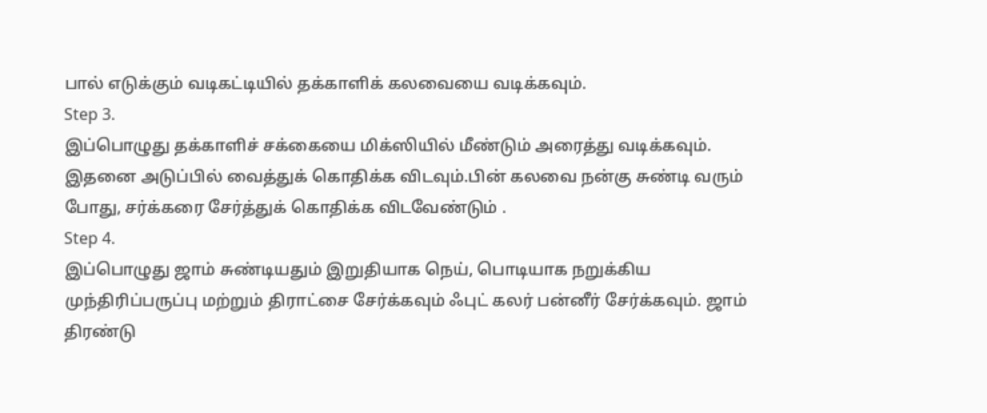பால் எடுக்கும் வடிகட்டியில் தக்காளிக் கலவையை வடிக்கவும்.
Step 3.
இப்பொழுது தக்காளிச் சக்கையை மிக்ஸியில் மீண்டும் அரைத்து வடிக்கவும். இதனை அடுப்பில் வைத்துக் கொதிக்க விடவும்.பின் கலவை நன்கு சுண்டி வரும் போது, சர்க்கரை சேர்த்துக் கொதிக்க விடவேண்டும் .
Step 4.
இப்பொழுது ஜாம் சுண்டியதும் இறுதியாக நெய், பொடியாக நறுக்கிய முந்திரிப்பருப்பு மற்றும் திராட்சை சேர்க்கவும் ஃபுட் கலர் பன்னீர் சேர்க்கவும். ஜாம் திரண்டு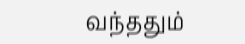வந்ததும்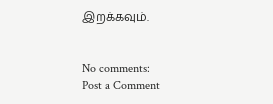இறக்கவும்.


No comments:
Post a Comment